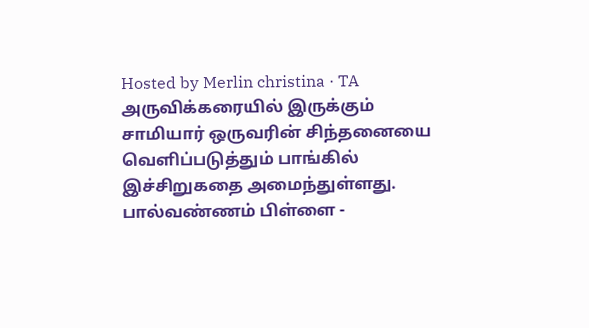Hosted by Merlin christina · TA
அருவிக்கரையில் இருக்கும் சாமியார் ஒருவரின் சிந்தனையை வெளிப்படுத்தும் பாங்கில் இச்சிறுகதை அமைந்துள்ளது.
பால்வண்ணம் பிள்ளை -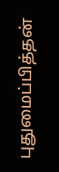புதுமைப்பித்தன்